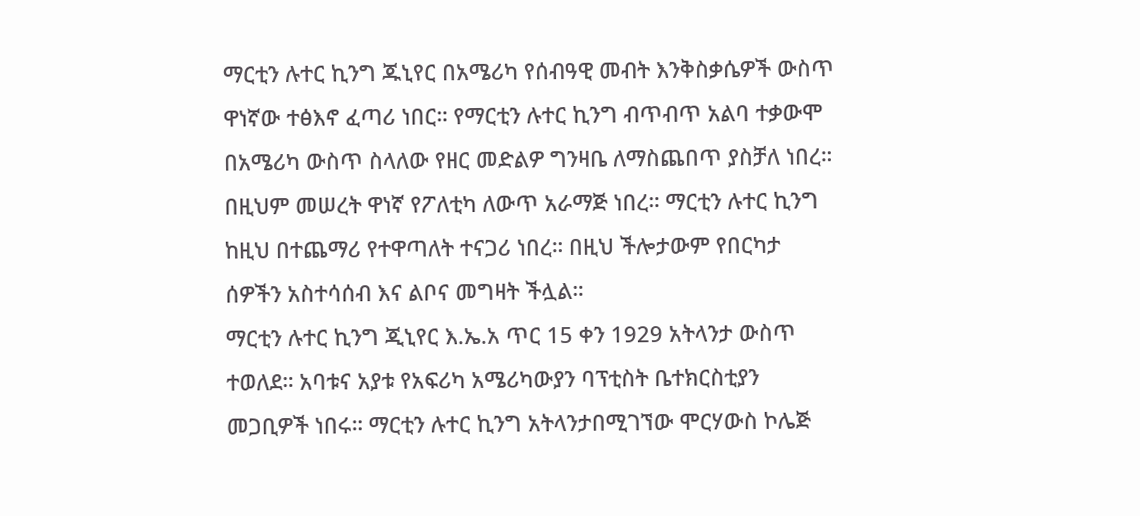ማርቲን ሉተር ኪንግ ጁኒየር በአሜሪካ የሰብዓዊ መብት እንቅስቃሴዎች ውስጥ ዋነኛው ተፅእኖ ፈጣሪ ነበር። የማርቲን ሉተር ኪንግ ብጥብጥ አልባ ተቃውሞ በአሜሪካ ውስጥ ስላለው የዘር መድልዎ ግንዛቤ ለማስጨበጥ ያስቻለ ነበረ። በዚህም መሠረት ዋነኛ የፖለቲካ ለውጥ አራማጅ ነበረ። ማርቲን ሉተር ኪንግ ከዚህ በተጨማሪ የተዋጣለት ተናጋሪ ነበረ። በዚህ ችሎታውም የበርካታ ሰዎችን አስተሳሰብ እና ልቦና መግዛት ችሏል።
ማርቲን ሉተር ኪንግ ጂኒየር እ.ኤ.አ ጥር 15 ቀን 1929 አትላንታ ውስጥ ተወለደ። አባቱና አያቱ የአፍሪካ አሜሪካውያን ባፕቲስት ቤተክርስቲያን መጋቢዎች ነበሩ። ማርቲን ሉተር ኪንግ አትላንታበሚገኘው ሞርሃውስ ኮሌጅ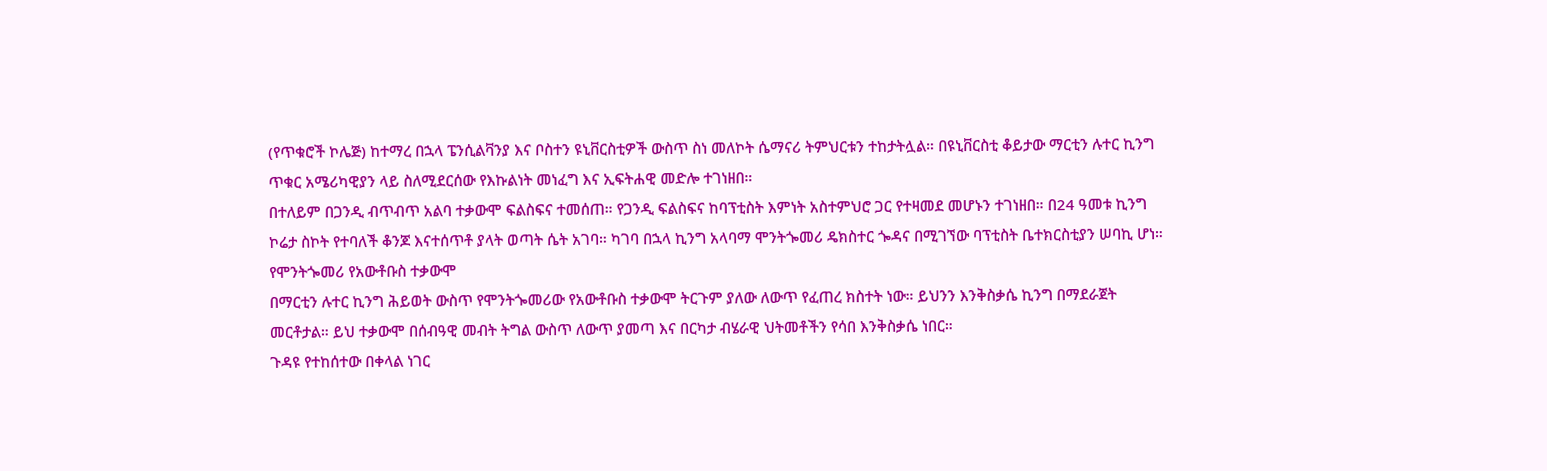(የጥቁሮች ኮሌጅ) ከተማረ በኋላ ፔንሲልቫንያ እና ቦስተን ዩኒቨርስቲዎች ውስጥ ስነ መለኮት ሴማናሪ ትምህርቱን ተከታትሏል። በዩኒቨርስቲ ቆይታው ማርቲን ሉተር ኪንግ ጥቁር አሜሪካዊያን ላይ ስለሚደርሰው የእኩልነት መነፈግ እና ኢፍትሐዊ መድሎ ተገነዘበ።
በተለይም በጋንዲ ብጥብጥ አልባ ተቃውሞ ፍልስፍና ተመሰጠ። የጋንዲ ፍልስፍና ከባፕቲስት እምነት አስተምህሮ ጋር የተዛመደ መሆኑን ተገነዘበ። በ24 ዓመቱ ኪንግ ኮሬታ ስኮት የተባለች ቆንጆ እናተሰጥቶ ያላት ወጣት ሴት አገባ። ካገባ በኋላ ኪንግ አላባማ ሞንትጐመሪ ዴክስተር ጐዳና በሚገኘው ባፕቲስት ቤተክርስቲያን ሠባኪ ሆነ።
የሞንትጐመሪ የአውቶቡስ ተቃውሞ
በማርቲን ሉተር ኪንግ ሕይወት ውስጥ የሞንትጐመሪው የአውቶቡስ ተቃውሞ ትርጉም ያለው ለውጥ የፈጠረ ክስተት ነው። ይህንን እንቅስቃሴ ኪንግ በማደራጀት መርቶታል። ይህ ተቃውሞ በሰብዓዊ መብት ትግል ውስጥ ለውጥ ያመጣ እና በርካታ ብሄራዊ ህትመቶችን የሳበ እንቅስቃሴ ነበር።
ጉዳዩ የተከሰተው በቀላል ነገር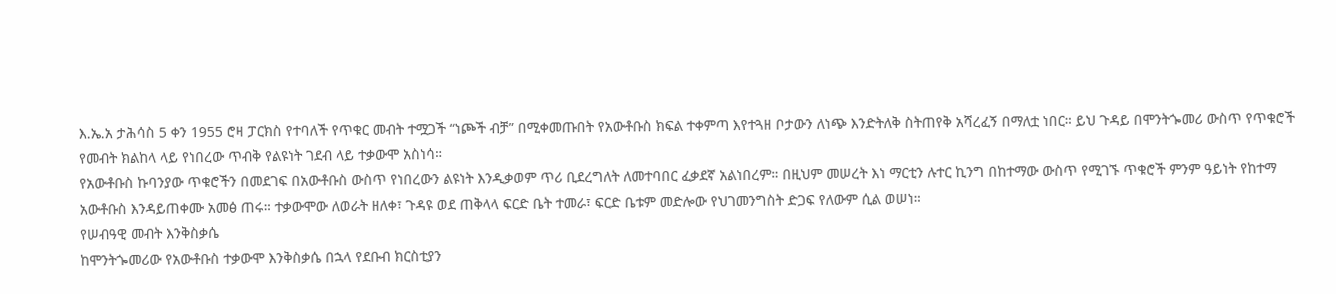እ.ኤ.አ ታሕሳስ 5 ቀን 1955 ሮዛ ፓርክስ የተባለች የጥቁር መብት ተሟጋች “ነጮች ብቻ” በሚቀመጡበት የአውቶቡስ ክፍል ተቀምጣ እየተጓዘ ቦታውን ለነጭ እንድትለቅ ስትጠየቅ አሻረፈኝ በማለቷ ነበር። ይህ ጉዳይ በሞንትጐመሪ ውስጥ የጥቁሮች የመብት ክልከላ ላይ የነበረው ጥብቅ የልዩነት ገደብ ላይ ተቃውሞ አስነሳ።
የአውቶቡስ ኩባንያው ጥቁሮችን በመደገፍ በአውቶቡስ ውስጥ የነበረውን ልዩነት እንዲቃወም ጥሪ ቢደረግለት ለመተባበር ፈቃደኛ አልነበረም። በዚህም መሠረት እነ ማርቲን ሉተር ኪንግ በከተማው ውስጥ የሚገኙ ጥቁሮች ምንም ዓይነት የከተማ አውቶቡስ እንዳይጠቀሙ አመፅ ጠሩ። ተቃውሞው ለወራት ዘለቀ፣ ጉዳዩ ወደ ጠቅላላ ፍርድ ቤት ተመራ፣ ፍርድ ቤቱም መድሎው የህገመንግስት ድጋፍ የለውም ሲል ወሠነ።
የሠብዓዊ መብት እንቅስቃሴ
ከሞንትጐመሪው የአውቶቡስ ተቃውሞ እንቅስቃሴ በኋላ የደቡብ ክርስቲያን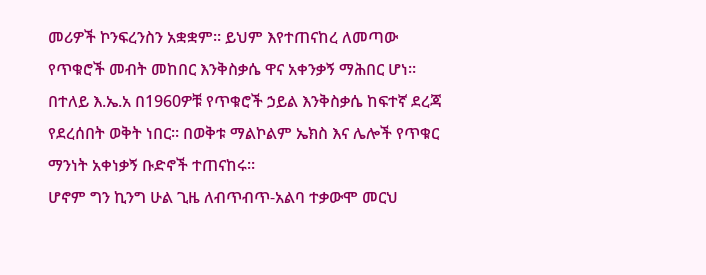መሪዎች ኮንፍረንስን አቋቋም። ይህም እየተጠናከረ ለመጣው የጥቁሮች መብት መከበር እንቅስቃሴ ዋና አቀንቃኝ ማሕበር ሆነ። በተለይ እ.ኤ.አ በ1960ዎቹ የጥቁሮች ኃይል እንቅስቃሴ ከፍተኛ ደረጃ የደረሰበት ወቅት ነበር። በወቅቱ ማልኮልም ኤክስ እና ሌሎች የጥቁር ማንነት አቀነቃኝ ቡድኖች ተጠናከሩ።
ሆኖም ግን ኪንግ ሁል ጊዜ ለብጥብጥ-አልባ ተቃውሞ መርህ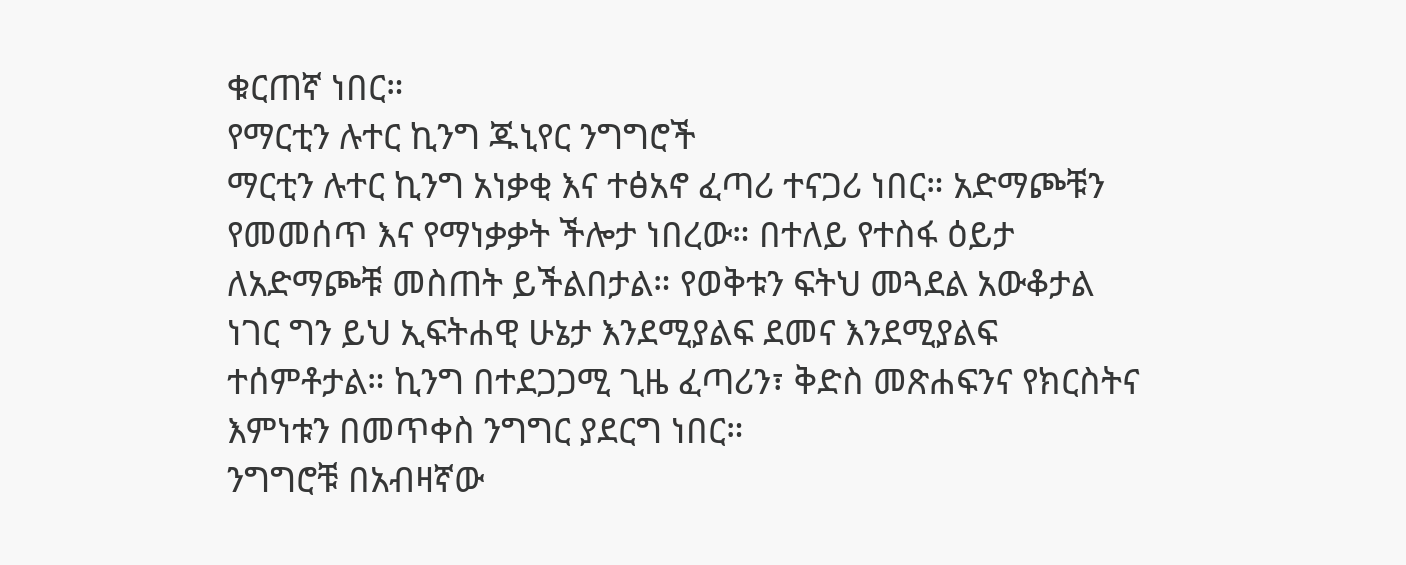ቁርጠኛ ነበር።
የማርቲን ሉተር ኪንግ ጁኒየር ንግግሮች
ማርቲን ሉተር ኪንግ አነቃቂ እና ተፅአኖ ፈጣሪ ተናጋሪ ነበር። አድማጮቹን የመመሰጥ እና የማነቃቃት ችሎታ ነበረው። በተለይ የተስፋ ዕይታ ለአድማጮቹ መስጠት ይችልበታል። የወቅቱን ፍትህ መጓደል አውቆታል ነገር ግን ይህ ኢፍትሐዊ ሁኔታ እንደሚያልፍ ደመና እንደሚያልፍ ተሰምቶታል። ኪንግ በተደጋጋሚ ጊዜ ፈጣሪን፣ ቅድስ መጽሐፍንና የክርስትና እምነቱን በመጥቀስ ንግግር ያደርግ ነበር።
ንግግሮቹ በአብዛኛው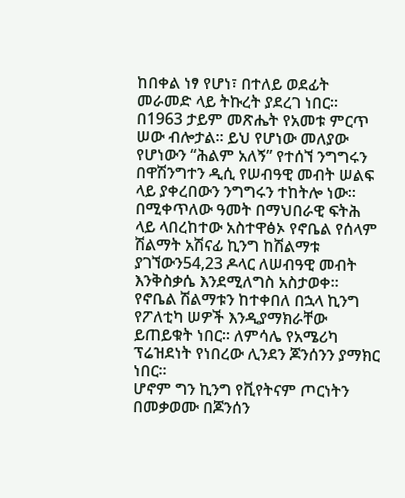ከበቀል ነፃ የሆነ፣ በተለይ ወደፊት መራመድ ላይ ትኩረት ያደረገ ነበር። በ1963 ታይም መጽሔት የአመቱ ምርጥ ሠው ብሎታል። ይህ የሆነው መለያው የሆነውን “ሕልም አለኝ” የተሰኘ ንግግሩን በዋሽንግተን ዲሲ የሠብዓዊ መብት ሠልፍ ላይ ያቀረበውን ንግግሩን ተከትሎ ነው። በሚቀጥለው ዓመት በማህበራዊ ፍትሕ ላይ ላበረከተው አስተዋፅኦ የኖቤል የሰላም ሽልማት አሽናፊ ኪንግ ከሽልማቱ ያገኘውን54,23 ዶላር ለሠብዓዊ መብት እንቅስቃሴ እንደሚለግስ አስታወቀ።
የኖቤል ሽልማቱን ከተቀበለ በኋላ ኪንግ የፖለቲካ ሠዎች እንዲያማክራቸው ይጠይቁት ነበር። ለምሳሌ የአሜሪካ ፕሬዝደነት የነበረው ሊንደን ጆንሰንን ያማክር ነበር።
ሆኖም ግን ኪንግ የቪየትናም ጦርነትን በመቃወሙ በጆንሰን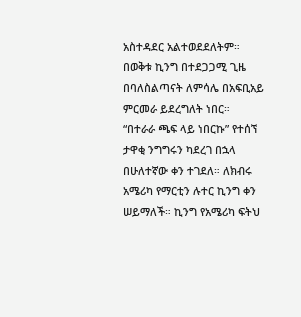አስተዳደር አልተወደደለትም። በወቅቱ ኪንግ በተደጋጋሚ ጊዜ በባለስልጣናት ለምሳሌ በአፍቢአይ ምርመራ ይደረግለት ነበር። “በተራራ ጫፍ ላይ ነበርኩ” የተሰኘ ታዋቂ ንግግሩን ካደረገ በኋላ በሁለተኛው ቀን ተገደለ። ለክብሩ አሜሪካ የማርቲን ሉተር ኪንግ ቀን ሠይማለች። ኪንግ የአሜሪካ ፍትህ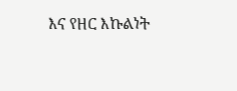እና የዘር እኩልነት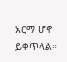አርማ ሆኖ ይቀጥላል።